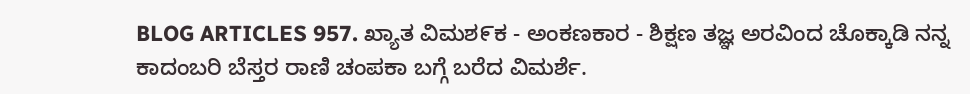BLOG ARTICLES 957. ಖ್ಯಾತ ವಿಮಶ೯ಕ - ಅಂಕಣಕಾರ - ಶಿಕ್ಷಣ ತಜ್ಞ ಅರವಿಂದ ಚೊಕ್ಕಾಡಿ ನನ್ನ ಕಾದಂಬರಿ ಬೆಸ್ತರ ರಾಣಿ ಚಂಪಕಾ ಬಗ್ಗೆ ಬರೆದ ವಿಮರ್ಶೆ.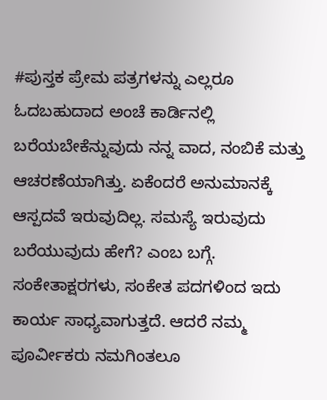#ಪುಸ್ತಕ ಪ್ರೇಮ ಪತ್ರಗಳನ್ನು ಎಲ್ಲರೂ ಓದಬಹುದಾದ ಅಂಚೆ ಕಾರ್ಡಿನಲ್ಲಿ ಬರೆಯಬೇಕೆನ್ನುವುದು ನನ್ನ ವಾದ, ನಂಬಿಕೆ ಮತ್ತು ಆಚರಣೆಯಾಗಿತ್ತು. ಏಕೆಂದರೆ ಅನುಮಾನಕ್ಕೆ ಆಸ್ಪದವೆ ಇರುವುದಿಲ್ಲ. ಸಮಸ್ಯೆ ಇರುವುದು ಬರೆಯುವುದು ಹೇಗೆ? ಎಂಬ ಬಗ್ಗೆ. ಸಂಕೇತಾಕ್ಷರಗಳು, ಸಂಕೇತ ಪದಗಳಿಂದ ಇದು ಕಾರ್ಯ ಸಾಧ್ಯವಾಗುತ್ತದೆ. ಆದರೆ ನಮ್ಮ ಪೂರ್ವೀಕರು ನಮಗಿಂತಲೂ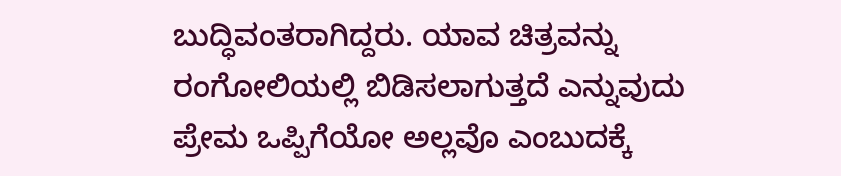ಬುದ್ಧಿವಂತರಾಗಿದ್ದರು. ಯಾವ ಚಿತ್ರವನ್ನು ರಂಗೋಲಿಯಲ್ಲಿ ಬಿಡಿಸಲಾಗುತ್ತದೆ ಎನ್ನುವುದು ಪ್ರೇಮ ಒಪ್ಪಿಗೆಯೋ ಅಲ್ಲವೊ ಎಂಬುದಕ್ಕೆ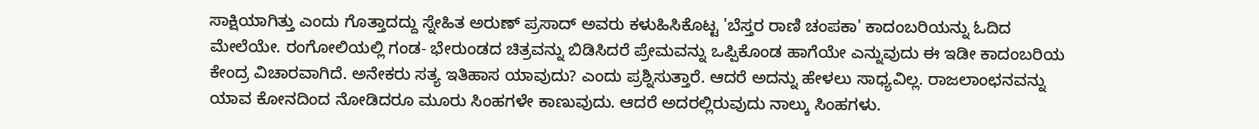ಸಾಕ್ಷಿಯಾಗಿತ್ತು ಎಂದು ಗೊತ್ತಾದದ್ದು ಸ್ನೇಹಿತ ಅರುಣ್ ಪ್ರಸಾದ್ ಅವರು ಕಳುಹಿಸಿಕೊಟ್ಟ 'ಬೆಸ್ತರ ರಾಣಿ ಚಂಪಕಾ' ಕಾದಂಬರಿಯನ್ನು ಓದಿದ ಮೇಲೆಯೇ. ರಂಗೋಲಿಯಲ್ಲಿ ಗಂಡ- ಭೇರುಂಡದ ಚಿತ್ರವನ್ನು ಬಿಡಿಸಿದರೆ ಪ್ರೇಮವನ್ನು ಒಪ್ಪಿಕೊಂಡ ಹಾಗೆಯೇ ಎನ್ನುವುದು ಈ ಇಡೀ ಕಾದಂಬರಿಯ ಕೇಂದ್ರ ವಿಚಾರವಾಗಿದೆ. ಅನೇಕರು ಸತ್ಯ ಇತಿಹಾಸ ಯಾವುದು? ಎಂದು ಪ್ರಶ್ನಿಸುತ್ತಾರೆ. ಆದರೆ ಅದನ್ನು ಹೇಳಲು ಸಾಧ್ಯವಿಲ್ಲ. ರಾಜಲಾಂಛನವನ್ನು ಯಾವ ಕೋನದಿಂದ ನೋಡಿದರೂ ಮೂರು ಸಿಂಹಗಳೇ ಕಾಣುವುದು. ಆದರೆ ಅದರಲ್ಲಿರುವುದು ನಾಲ್ಕು ಸಿಂಹಗಳು.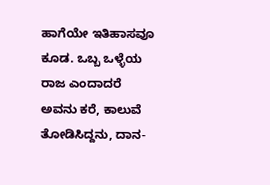ಹಾಗೆಯೇ ಇತಿಹಾಸವೂ ಕೂಡ. ಒಬ್ಬ ಒಳ್ಳೆಯ ರಾಜ ಎಂದಾದರೆ ಅವನು ಕರೆ, ಕಾಲುವೆ ತೋಡಿಸಿದ್ದನು, ದಾನ-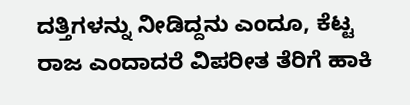ದತ್ತಿಗಳನ್ನು ನೀಡಿದ್ದನು ಎಂದೂ, ಕೆಟ್ಟ ರಾಜ ಎಂದಾದರೆ ವಿಪರೀತ ತೆರಿಗೆ ಹಾಕಿ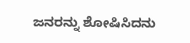ಜನರನ್ನು ಶೋಷಿಸಿದನು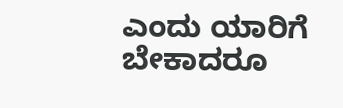ಎಂದು ಯಾರಿಗೆ ಬೇಕಾದರೂ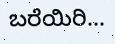ಬರೆಯಿರಿ...